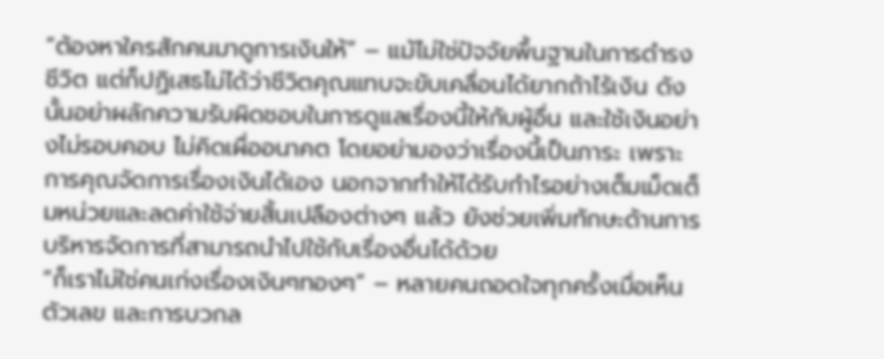“ต้องหาใครสักคนมาดูการเงินให้” – แม้ไม่ใช่ปัจจัยพื้นฐานในการดำรงชีวิต แต่ก็ปฏิเสธไม่ได้ว่าชีวิตคุณแทบจะขับเคลื่อนได้ยากถ้าไร้เงิน ดังนั้นอย่าผลักความรับผิดชอบในการดูแลเรื่องนี้ให้กับผู้อื่น และใช้เงินอย่างไม่รอบคอบ ไม่คิดเผื่ออนาคต โดยอย่ามองว่าเรื่องนี้เป็นภาระ เพราะการคุณจัดการเรื่องเงินได้เอง นอกจากทำให้ได้รับกำไรอย่างเต็มเม็ดเต็มหน่วยและลดค่าใช้จ่ายสิ้นเปลืองต่างๆ แล้ว ยังช่วยเพิ่มทักษะด้านการบริหารจัดการที่สามารถนำไปใช้กับเรื่องอื่นได้ด้วย
“ก็เราไม่ใช่คนเก่งเรื่องเงินๆทองๆ” – หลายคนถอดใจทุกครั้งเมื่อเห็นตัวเลข และการบวกล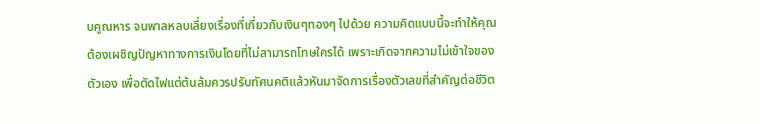บคูณหาร จนพาลหลบเลี่ยงเรื่องที่เกี่ยวกับเงินๆทองๆ ไปด้วย ความคิดแบบนี้จะทำให้คุณต้องเผชิญปัญหาทางการเงินโดยที่ไม่สามารถโทษใครได้ เพราะเกิดจากความไม่เข้าใจของตัวเอง เพื่อตัดไฟแต่ต้นล้มควรปรับทัศนคติแล้วหันมาจัดการเรื่องตัวเลขที่สำคัญต่อชีวิต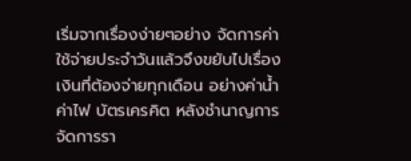เริ่มจากเรื่องง่ายๆอย่าง จัดการค่าใช้จ่ายประจำวันแล้วจึงขยับไปเรื่องเงินที่ต้องจ่ายทุกเดือน อย่างค่าน้ำ ค่าไฟ บัตรเครคิต หลังชำนาญการจัดการรา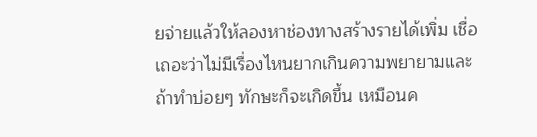ยจ่ายแล้วให้ลองหาช่องทางสร้างรายได้เพิ่ม เชื่อเถอะว่าไม่มีเรื่องไหนยากเกินความพยายามและถ้าทำบ่อยๆ ทักษะก็จะเกิดขึ้น เหมือนค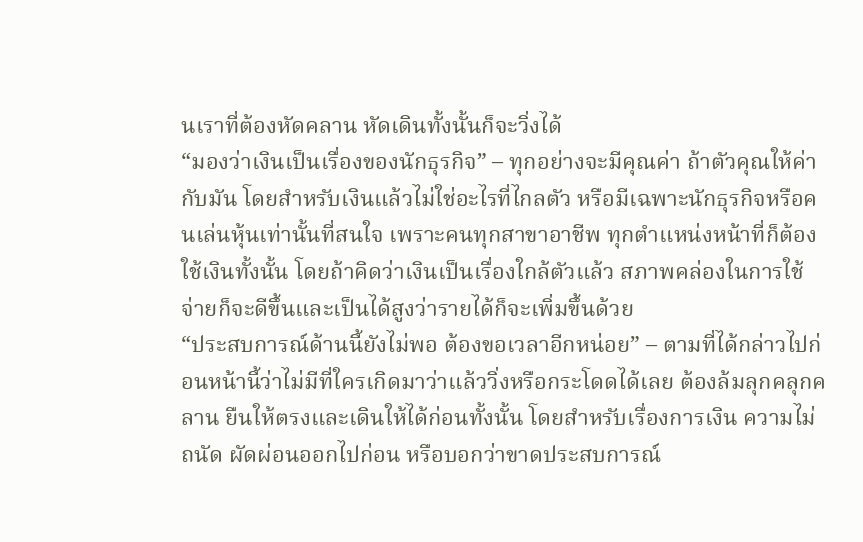นเราที่ต้องหัดคลาน หัดเดินทั้งนั้นก็จะวิ่งได้
“มองว่าเงินเป็นเรื่องของนักธุรกิจ” – ทุกอย่างจะมีคุณค่า ถ้าตัวคุณให้ค่ากับมัน โดยสำหรับเงินแล้วไม่ใช่อะไรที่ไกลตัว หรือมีเฉพาะนักธุรกิจหรือคนเล่นหุ้นเท่านั้นที่สนใจ เพราะคนทุกสาขาอาชีพ ทุกตำแหน่งหน้าที่ก็ต้องใช้เงินทั้งนั้น โดยถ้าคิดว่าเงินเป็นเรื่องใกล้ตัวแล้ว สภาพคล่องในการใช้จ่ายก็จะดีขึ้นและเป็นได้สูงว่ารายได้ก็จะเพิ่มขึ้นด้วย
“ประสบการณ์ด้านนี้ยังไม่พอ ต้องขอเวลาอีกหน่อย” – ตามที่ได้กล่าวไปก่อนหน้านี้ว่าไม่มีที่ใครเกิดมาว่าแล้ววิ่งหรือกระโดดได้เลย ต้องล้มลุกคลุกคลาน ยืนให้ตรงและเดินให้ได้ก่อนทั้งนั้น โดยสำหรับเรื่องการเงิน ความไม่ถนัด ผัดผ่อนออกไปก่อน หรือบอกว่าขาดประสบการณ์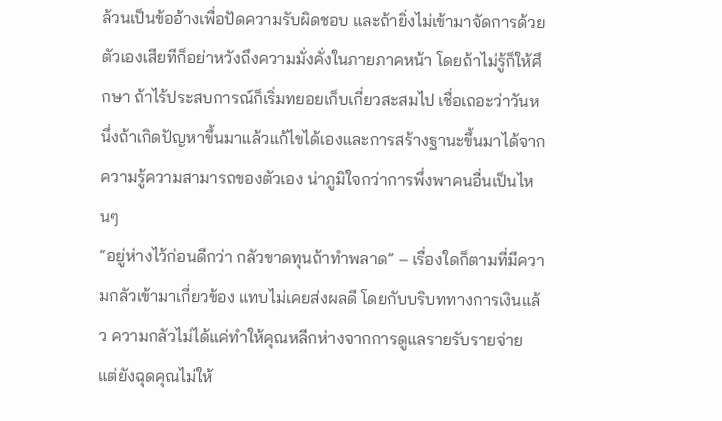ล้วนเป็นข้ออ้างเพื่อปัดความรับผิดชอบ และถ้ายิ่งไม่เข้ามาจัดการด้วยตัวเองเสียทีก็อย่าหวังถึงความมั่งคั่งในภายภาคหน้า โดยถ้าไม่รู้ก็ให้ศึกษา ถ้าไร้ประสบการณ์ก็เริ่มทยอยเก็บเกี่ยวสะสมไป เชื่อเถอะว่าวันหนึ่งถ้าเกิดปัญหาขึ้นมาแล้วแก้ไขได้เองและการสร้างฐานะขึ้นมาได้จากความรู้ความสามารถของตัวเอง น่าภูมิใจกว่าการพึ่งพาคนอื่นเป็นไหนๆ
“อยู่ห่างไว้ก่อนดีกว่า กลัวขาดทุนถ้าทำพลาด” – เรื่องใดก็ตามที่มีความกลัวเข้ามาเกี่ยวข้อง แทบไม่เคยส่งผลดี โดยกับบริบททางการเงินแล้ว ความกลัวไม่ได้แค่ทำให้คุณหลีกห่างจากการดูแลรายรับรายจ่าย แต่ยังฉุดคุณไม่ให้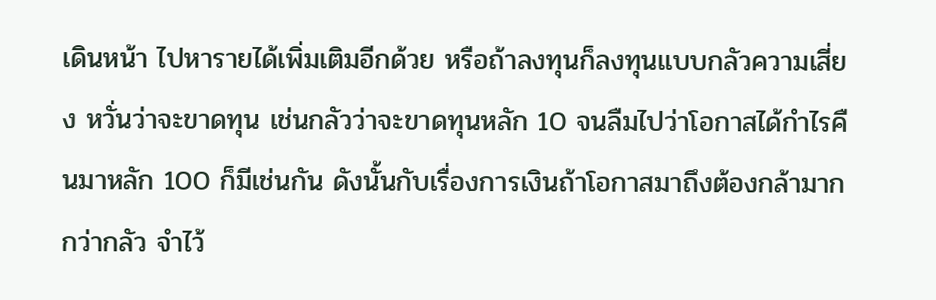เดินหน้า ไปหารายได้เพิ่มเติมอีกด้วย หรือถ้าลงทุนก็ลงทุนแบบกลัวความเสี่ยง หวั่นว่าจะขาดทุน เช่นกลัวว่าจะขาดทุนหลัก 10 จนลืมไปว่าโอกาสได้กำไรคืนมาหลัก 100 ก็มีเช่นกัน ดังนั้นกับเรื่องการเงินถ้าโอกาสมาถึงต้องกล้ามากกว่ากลัว จำไว้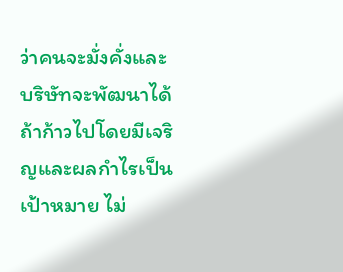ว่าคนจะมั่งคั่งและบริษัทจะพัฒนาได้ ถ้าก้าวไปโดยมีเจริญและผลกำไรเป็นเป้าหมาย ไม่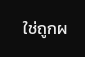ใช่ถูกผ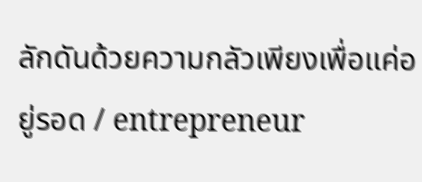ลักดันด้วยความกลัวเพียงเพื่อแค่อยู่รอด / entrepreneur